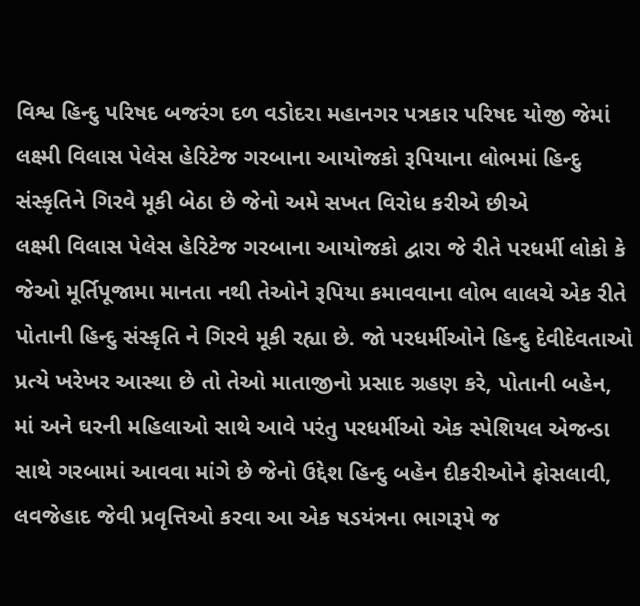વિશ્વ હિન્દુ પરિષદ બજરંગ દળ વડોદરા મહાનગર પત્રકાર પરિષદ યોજી જેમાં લક્ષ્મી વિલાસ પેલેસ હેરિટેજ ગરબાના આયોજકો રૂપિયાના લોભમાં હિન્દુ સંસ્કૃતિને ગિરવે મૂકી બેઠા છે જેનો અમે સખત વિરોધ કરીએ છીએ
લક્ષ્મી વિલાસ પેલેસ હેરિટેજ ગરબાના આયોજકો દ્વારા જે રીતે પરધર્મી લોકો કે જેઓ મૂર્તિપૂજામા માનતા નથી તેઓને રૂપિયા કમાવવાના લોભ લાલચે એક રીતે પોતાની હિન્દુ સંસ્કૃતિ ને ગિરવે મૂકી રહ્યા છે. જો પરધર્મીઓને હિન્દુ દેવીદેવતાઓ પ્રત્યે ખરેખર આસ્થા છે તો તેઓ માતાજીનો પ્રસાદ ગ્રહણ કરે, પોતાની બહેન, માં અને ઘરની મહિલાઓ સાથે આવે પરંતુ પરધર્મીઓ એક સ્પેશિયલ એજન્ડા સાથે ગરબામાં આવવા માંગે છે જેનો ઉદ્દેશ હિન્દુ બહેન દીકરીઓને ફોસલાવી, લવજેહાદ જેવી પ્રવૃત્તિઓ કરવા આ એક ષડયંત્રના ભાગરૂપે જ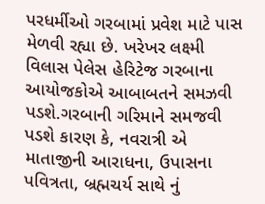પરધર્મીઓ ગરબામાં પ્રવેશ માટે પાસ મેળવી રહ્યા છે. ખરેખર લક્ષ્મી વિલાસ પેલેસ હેરિટેજ ગરબાના આયોજકોએ આબાબતને સમઝવી પડશે.ગરબાની ગરિમાને સમજવી પડશે કારણ કે, નવરાત્રી એ માતાજીની આરાધના, ઉપાસના પવિત્રતા, બ્રહ્મચર્ય સાથે નું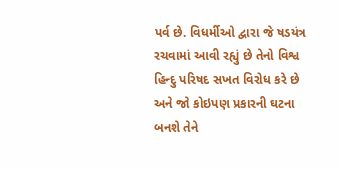પર્વ છે. વિધર્મીઓ દ્વારા જે ષડયંત્ર રચવામાં આવી રહ્યું છે તેનો વિશ્વ હિન્દુ પરિષદ સખત વિરોધ કરે છે અને જો કોઇપણ પ્રકારની ઘટના બનશે તેને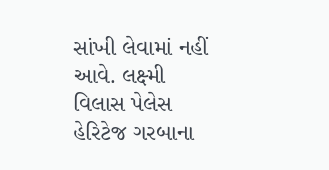સાંખી લેવામાં નહીં આવે. લક્ષ્મી વિલાસ પેલેસ હેરિટેજ ગરબાના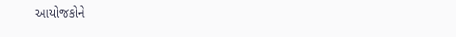આયોજકોને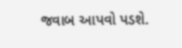જવાબ આપવો પડશે.